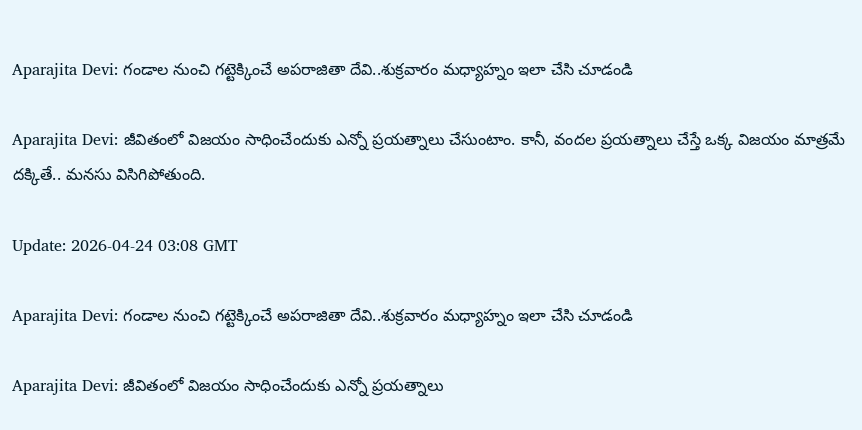Aparajita Devi: గండాల నుంచి గట్టెక్కించే అపరాజితా దేవి..శుక్రవారం మధ్యాహ్నం ఇలా చేసి చూడండి

Aparajita Devi: జీవితంలో విజయం సాధించేందుకు ఎన్నో ప్రయత్నాలు చేసుంటాం. కానీ, వందల ప్రయత్నాలు చేస్తే ఒక్క విజయం మాత్రమే దక్కితే.. మనసు విసిగిపోతుంది.

Update: 2026-04-24 03:08 GMT

Aparajita Devi: గండాల నుంచి గట్టెక్కించే అపరాజితా దేవి..శుక్రవారం మధ్యాహ్నం ఇలా చేసి చూడండి

Aparajita Devi: జీవితంలో విజయం సాధించేందుకు ఎన్నో ప్రయత్నాలు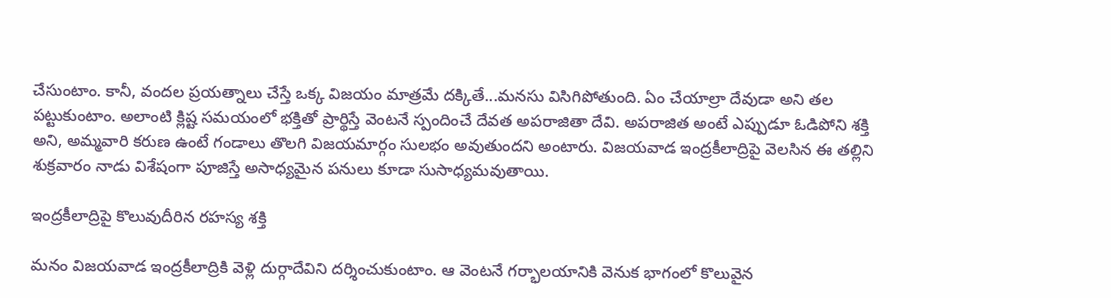చేసుంటాం. కానీ, వందల ప్రయత్నాలు చేస్తే ఒక్క విజయం మాత్రమే దక్కితే...మనసు విసిగిపోతుంది. ఏం చేయాల్రా దేవుడా అని తల పట్టుకుంటాం. అలాంటి క్లిష్ట సమయంలో భక్తితో ప్రార్థిస్తే వెంటనే స్పందించే దేవత అపరాజితా దేవి. అపరాజిత అంటే ఎప్పుడూ ఓడిపోని శక్తి అని, అమ్మవారి కరుణ ఉంటే గండాలు తొలగి విజయమార్గం సులభం అవుతుందని అంటారు. విజయవాడ ఇంద్రకీలాద్రిపై వెలసిన ఈ తల్లిని శుక్రవారం నాడు విశేషంగా పూజిస్తే అసాధ్యమైన పనులు కూడా సుసాధ్యమవుతాయి.

ఇంద్రకీలాద్రిపై కొలువుదీరిన రహస్య శక్తి

మనం విజయవాడ ఇంద్రకీలాద్రికి వెళ్లి దుర్గాదేవిని దర్శించుకుంటాం. ఆ వెంటనే గర్భాలయానికి వెనుక భాగంలో కొలువైన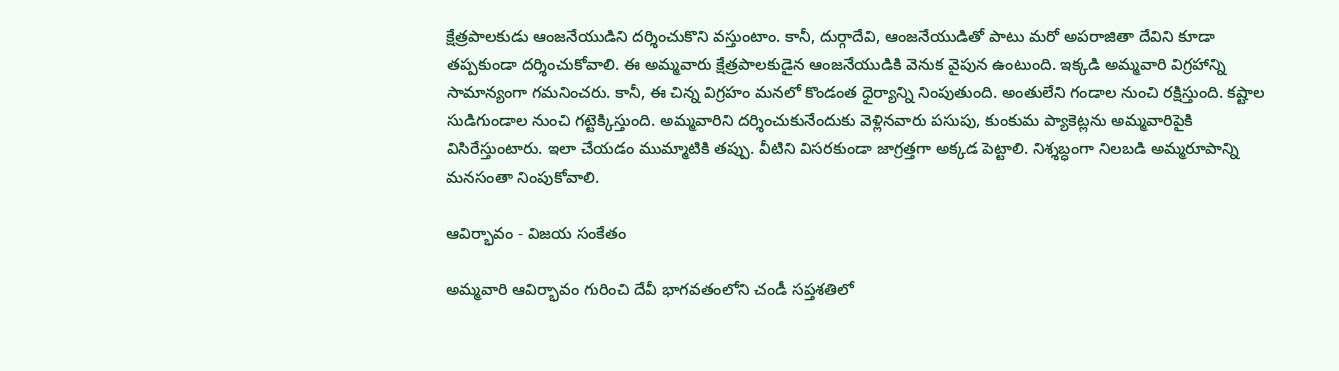క్షేత్రపాలకుడు ఆంజనేయుడిని దర్శించుకొని వస్తుంటాం. కానీ, దుర్గాదేవి, ఆంజనేయుడితో పాటు మరో అపరాజితా దేవిని కూడా తప్పకుండా దర్శించుకోవాలి. ఈ అమ్మవారు క్షేత్రపాలకుడైన ఆంజనేయుడికి వెనుక వైపున ఉంటుంది. ఇక్కడి అమ్మవారి విగ్రహాన్ని సామాన్యంగా గమనించరు. కానీ, ఈ చిన్న విగ్రహం మనలో కొండంత ధైర్యాన్ని నింపుతుంది. అంతులేని గండాల నుంచి రక్షిస్తుంది. కష్టాల సుడిగుండాల నుంచి గట్టెక్కిస్తుంది. అమ్మవారిని దర్శించుకునేందుకు వెళ్లినవారు పసుపు, కుంకుమ ప్యాకెట్లను అమ్మవారిపైకి విసిరేస్తుంటారు. ఇలా చేయడం ముమ్మాటికి తప్పు. వీటిని విసరకుండా జాగ్రత్తగా అక్కడ పెట్టాలి. నిశ్శబ్ధంగా నిలబడి అమ్మరూపాన్ని మనసంతా నింపుకోవాలి.

ఆవిర్భావం - విజయ సంకేతం

అమ్మవారి ఆవిర్భావం గురించి దేవీ భాగవతంలోని చండీ సప్తశతిలో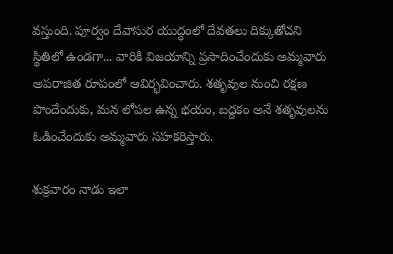వస్తుంది. పూర్వం దేవాసుర యుద్ధంలో దేవతలు దిక్కుతోచని స్థితిలో ఉండగా... వారికి విజయాన్ని ప్రసాదించేందుకు అమ్మవారు అపరాజిత రూపంలో ఆవిర్భవించారు. శతృవుల నుంచి రక్షణ పొందేందుకు, మన లోపల ఉన్న భయం, బద్దకం అనే శతృవులను ఓడించేందుకు అమ్మవారు సహకరిస్తారు.

శుక్రవారం నాడు ఇలా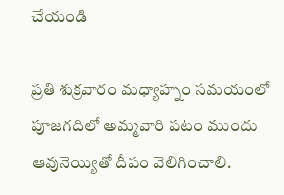చేయండి

ప్రతి శుక్రవారం మధ్యాహ్నం సమయంలో పూజగదిలో అమ్మవారి పటం ముందు ఆవునెయ్యితో దీపం వెలిగించాలి.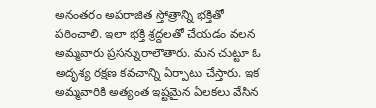అనంతరం అపరాజిత స్తోత్రాన్ని భక్తితో పఠించాలి. ఇలా భక్తి శ్రద్దలతో చేయడం వలన అమ్మవారు ప్రసన్నురాలౌతారు. మన చుట్టూ ఓ అదృశ్య రక్షణ కవచాన్ని ఏర్పాటు చేస్తారు. ఇక అమ్మవారికి అత్యంత ఇష్టమైన ఏలకలు వేసిన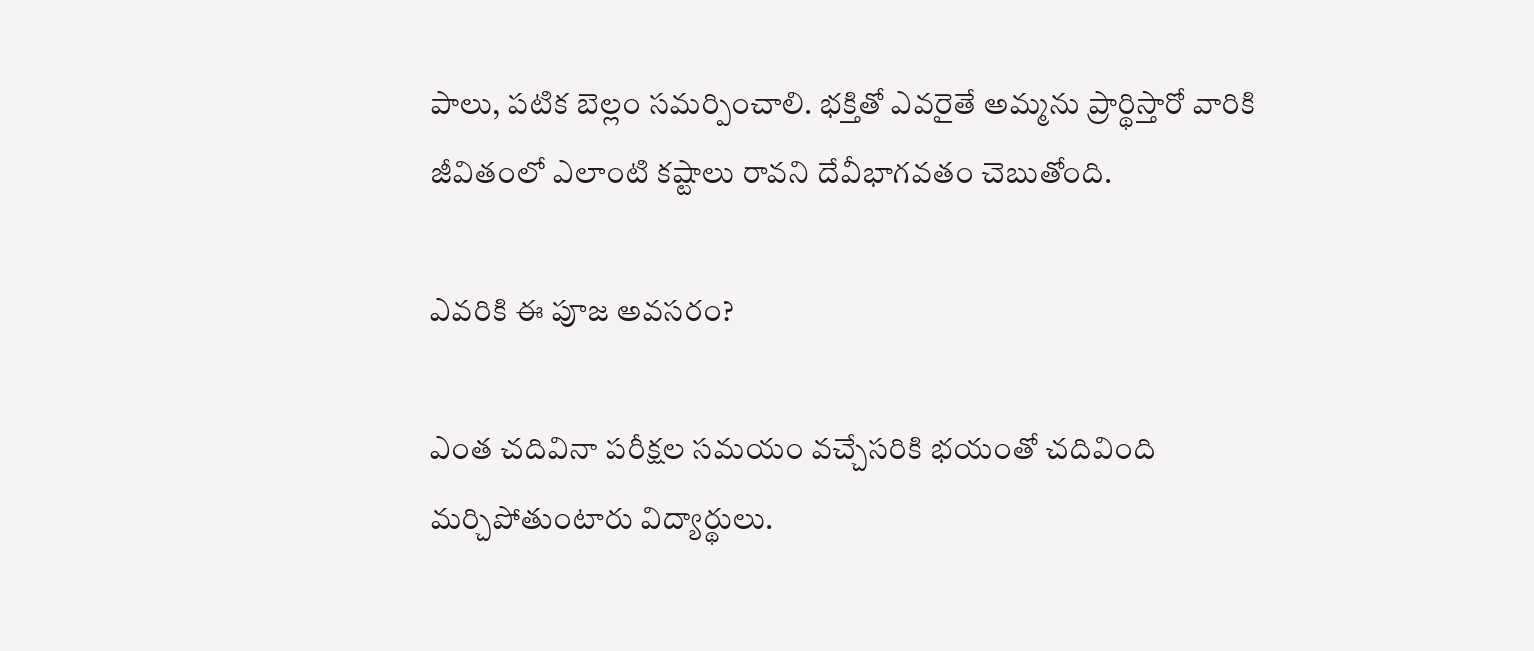పాలు, పటిక బెల్లం సమర్పించాలి. భక్తితో ఎవరైతే అమ్మను ప్రార్థిస్తారో వారికి జీవితంలో ఎలాంటి కష్టాలు రావని దేవీభాగవతం చెబుతోంది.

ఎవరికి ఈ పూజ అవసరం?

ఎంత చదివినా పరీక్షల సమయం వచ్చేసరికి భయంతో చదివింది మర్చిపోతుంటారు విద్యార్థులు.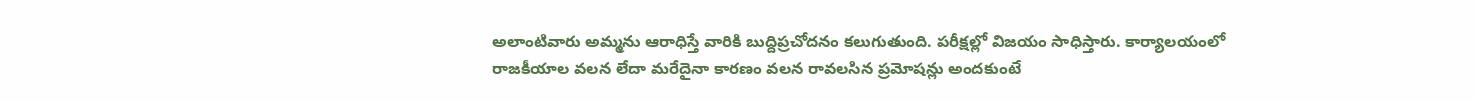అలాంటివారు అమ్మను ఆరాధిస్తే వారికి బుద్దిప్రచోదనం కలుగుతుంది. పరీక్షల్లో విజయం సాధిస్తారు. కార్యాలయంలో రాజకీయాల వలన లేదా మరేదైనా కారణం వలన రావలసిన ప్రమోషన్లు అందకుంటే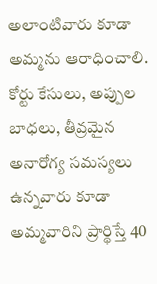అలాంటివారు కూడా అమ్మను ఆరాధించాలి. కోర్టు కేసులు, అప్పుల బాధలు, తీవ్రమైన అనారోగ్య సమస్యలు ఉన్నవారు కూడా అమ్మవారిని ప్రార్థిస్తే 40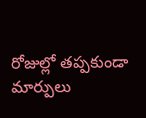రోజుల్లో తప్పకుండా మార్పులు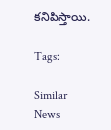కనిపిస్తాయి.

Tags:

Similar News